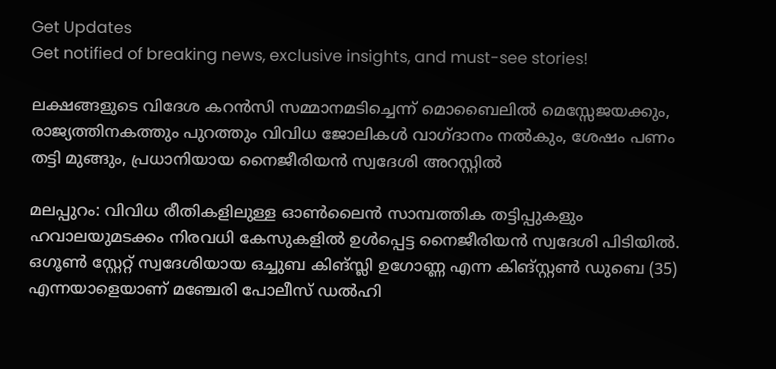Get Updates
Get notified of breaking news, exclusive insights, and must-see stories!

ലക്ഷങ്ങളുടെ വിദേശ കറന്‍സി സമ്മാനമടിച്ചെന്ന് മൊബൈലില്‍ മെസ്സേജയക്കും, രാജ്യത്തിനകത്തും പുറത്തും വിവിധ ജോലികള്‍ വാഗ്ദാനം നല്‍കും, ശേഷം പണം തട്ടി മുങ്ങും, പ്രധാനിയായ നൈജീരിയന്‍ സ്വദേശി അറസ്റ്റില്‍

മലപ്പുറം: വിവിധ രീതികളിലുള്ള ഓണ്‍ലൈന്‍ സാമ്പത്തിക തട്ടിപ്പുകളും ഹവാലയുമടക്കം നിരവധി കേസുകളില്‍ ഉള്‍പ്പെട്ട നൈജീരിയന്‍ സ്വദേശി പിടിയില്‍. ഒഗൂണ്‍ സ്റ്റേറ്റ് സ്വദേശിയായ ഒച്ചുബ കിങ്സ്ലി ഉഗോണ്ണ എന്ന കിങ്സ്റ്റണ്‍ ഡുബെ (35) എന്നയാളെയാണ് മഞ്ചേരി പോലീസ് ഡല്‍ഹി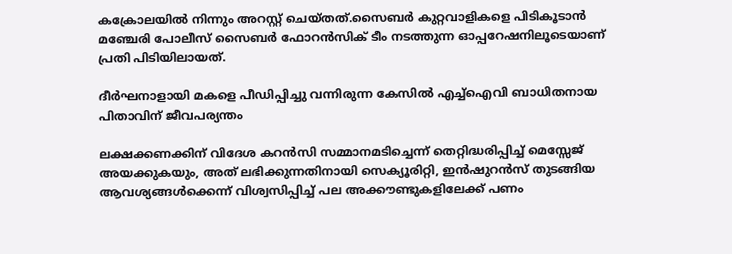കക്രോലയില്‍ നിന്നും അറസ്റ്റ് ചെയ്തത്.സൈബര്‍ കുറ്റവാളികളെ പിടികൂടാന്‍ മഞ്ചേരി പോലീസ് സൈബര്‍ ഫോറന്‍സിക് ടീം നടത്തുന്ന ഓപ്പറേഷനിലൂടെയാണ് പ്രതി പിടിയിലായത്.

ദീര്‍ഘനാളായി മകളെ പീഡിപ്പിച്ചു വന്നിരുന്ന കേസില്‍ എച്ച്ഐവി ബാധിതനായ പിതാവിന് ജീവപര്യന്തം

ലക്ഷക്കണക്കിന് വിദേശ കറന്‍സി സമ്മാനമടിച്ചെന്ന് തെറ്റിദ്ധരിപ്പിച്ച് മെസ്സേജ് അയക്കുകയും, അത് ലഭിക്കുന്നതിനായി സെക്യൂരിറ്റി, ഇന്‍ഷുറന്‍സ് തുടങ്ങിയ ആവശ്യങ്ങള്‍ക്കെന്ന് വിശ്വസിപ്പിച്ച് പല അക്കൗണ്ടുകളിലേക്ക് പണം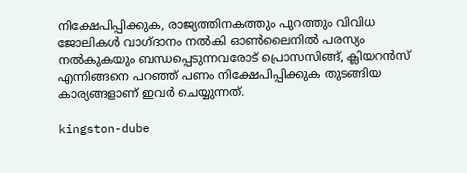നിക്ഷേപിപ്പിക്കുക, രാജ്യത്തിനകത്തും പുറത്തും വിവിധ ജോലികള്‍ വാഗ്ദാനം നല്‍കി ഓണ്‍ലൈനില്‍ പരസ്യം നല്‍കുകയും ബന്ധപ്പെടുന്നവരോട് പ്രൊസസിങ്ങ്, ക്ലിയറന്‍സ് എന്നിങ്ങനെ പറഞ്ഞ് പണം നിക്ഷേപിപ്പിക്കുക തുടങ്ങിയ കാര്യങ്ങളാണ് ഇവർ ചെയ്യുന്നത്.

kingston-dube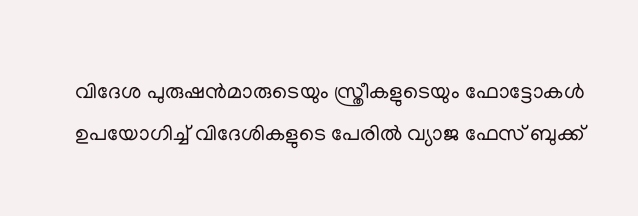വിദേശ പുരുഷന്‍മാരുടെയും സ്ത്രീകളുടെയും ഫോട്ടോകള്‍ ഉപയോഗിച്ച് വിദേശികളുടെ പേരില്‍ വ്യാജ ഫേസ് ബുക്ക്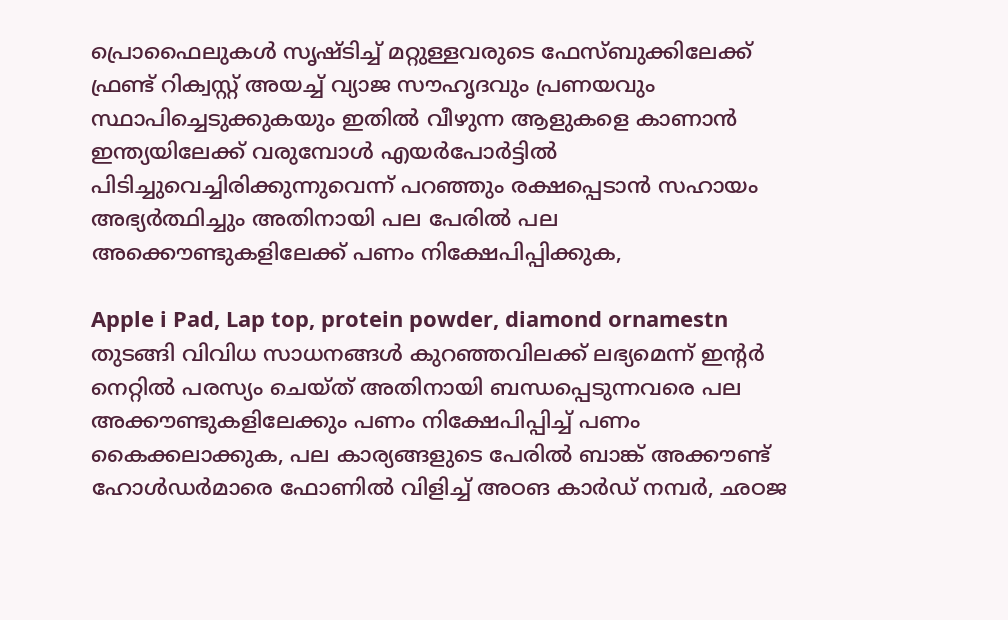പ്രൊഫൈലുകള്‍ സൃഷ്ടിച്ച് മറ്റുള്ളവരുടെ ഫേസ്ബുക്കിലേക്ക് ഫ്രണ്ട് റിക്വസ്റ്റ് അയച്ച് വ്യാജ സൗഹൃദവും പ്രണയവും സ്ഥാപിച്ചെടുക്കുകയും ഇതില്‍ വീഴുന്ന ആളുകളെ കാണാന്‍ ഇന്ത്യയിലേക്ക് വരുമ്പോള്‍ എയര്‍പോര്‍ട്ടില്‍ പിടിച്ചുവെച്ചിരിക്കുന്നുവെന്ന് പറഞ്ഞും രക്ഷപ്പെടാന്‍ സഹായം അഭ്യര്‍ത്ഥിച്ചും അതിനായി പല പേരില്‍ പല അക്കൌണ്ടുകളിലേക്ക് പണം നിക്ഷേപിപ്പിക്കുക,

Apple i Pad, Lap top, protein powder, diamond ornamestn തുടങ്ങി വിവിധ സാധനങ്ങള്‍ കുറഞ്ഞവിലക്ക് ലഭ്യമെന്ന് ഇന്റര്‍ നെറ്റില്‍ പരസ്യം ചെയ്ത് അതിനായി ബന്ധപ്പെടുന്നവരെ പല അക്കൗണ്ടുകളിലേക്കും പണം നിക്ഷേപിപ്പിച്ച് പണം കൈക്കലാക്കുക, പല കാര്യങ്ങളുടെ പേരില്‍ ബാങ്ക് അക്കൗണ്ട് ഹോള്‍ഡര്‍മാരെ ഫോണില്‍ വിളിച്ച് അഠങ കാര്‍ഡ് നമ്പര്‍, ഛഠജ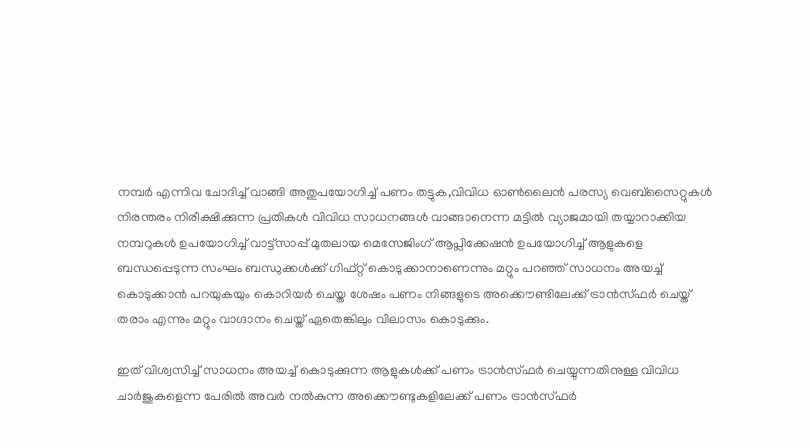നമ്പര്‍ എന്നിവ ചോദിച്ച് വാങ്ങി അതുപയോഗിച്ച് പണം തട്ടുക,വിവിധ ഓണ്‍ലൈന്‍ പരസ്യ വെബ്‌സൈറ്റുകള്‍ നിരന്തരം നിരീക്ഷിക്കുന്ന പ്രതികള്‍ വിവിധ സാധനങ്ങള്‍ വാങ്ങാനെന്ന മട്ടില്‍ വ്യാജമായി തയ്യാറാക്കിയ നമ്പറുകള്‍ ഉപയോഗിച്ച് വാട്ട്‌സാപ്പ് മുതലായ മെസേജിംഗ് ആപ്ലിക്കേഷന്‍ ഉപയോഗിച്ച് ആളുകളെ ബന്ധപ്പെടുന്ന സംഘം ബന്ധുക്കള്‍ക്ക് ഗിഫ്റ്റ് കൊടുക്കാനാണെന്നും മറ്റും പറഞ്ഞ് സാധനം അയച്ച് കൊടുക്കാന്‍ പറയുകയും കൊറിയര്‍ ചെയ്ത ശേഷം പണം നിങ്ങളുടെ അക്കൌണ്ടിലേക്ക് ട്രാന്‍സ്ഫര്‍ ചെയ്ത് തരാം എന്നും മറ്റും വാഗ്ദാനം ചെയ്ത് ഏതെങ്കിലും വിലാസം കൊടുക്കും.

ഇത് വിശ്വസിച്ച് സാധനം അയച്ച് കൊടുക്കുന്ന ആളുകള്‍ക്ക് പണം ട്രാന്‍സ്ഫര്‍ ചെയ്യുന്നതിനുള്ള വിവിധ ചാര്‍ജുകളെന്ന പേരില്‍ അവര്‍ നല്‍കുന്ന അക്കൌണ്ടുകളിലേക്ക് പണം ട്രാന്‍സ്ഫര്‍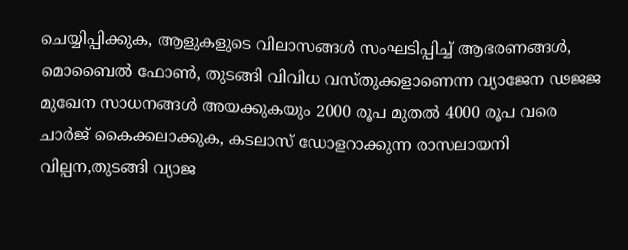ചെയ്യിപ്പിക്കുക, ആളുകളുടെ വിലാസങ്ങള്‍ സംഘടിപ്പിച്ച് ആഭരണങ്ങള്‍, മൊബൈല്‍ ഫോണ്‍, തുടങ്ങി വിവിധ വസ്തുക്കളാണെന്ന വ്യാജേന ഢജജ മുഖേന സാധനങ്ങള്‍ അയക്കുകയും 2000 രൂപ മുതല്‍ 4000 രൂപ വരെ ചാര്‍ജ് കൈക്കലാക്കുക, കടലാസ് ഡോളറാക്കുന്ന രാസലായനി വില്പന,തുടങ്ങി വ്യാജ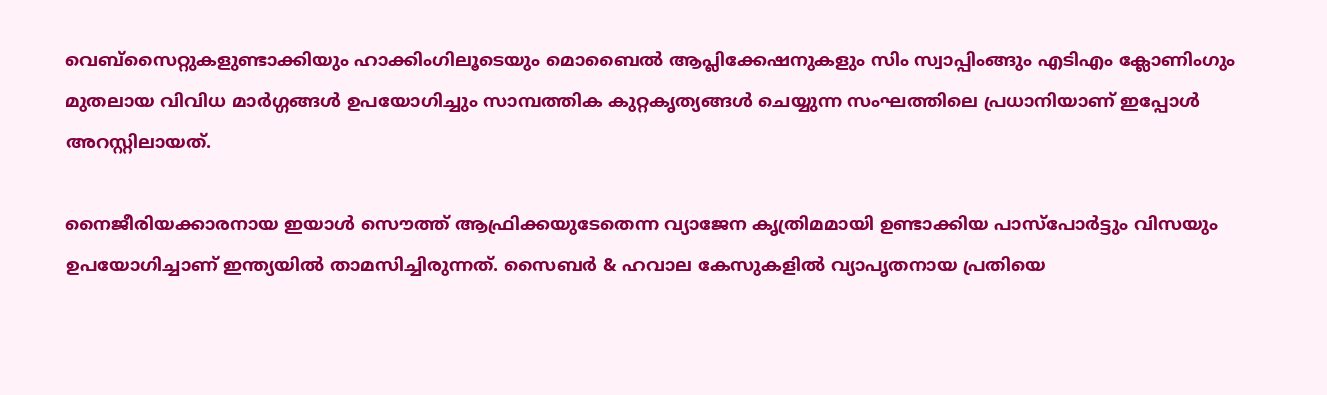വെബ്‌സൈറ്റുകളുണ്ടാക്കിയും ഹാക്കിംഗിലൂടെയും മൊബൈല്‍ ആപ്ലിക്കേഷനുകളും സിം സ്വാപ്പിംങ്ങും എടിഎം ക്ലോണിംഗും മുതലായ വിവിധ മാര്‍ഗ്ഗങ്ങള്‍ ഉപയോഗിച്ചും സാമ്പത്തിക കുറ്റകൃത്യങ്ങള്‍ ചെയ്യുന്ന സംഘത്തിലെ പ്രധാനിയാണ് ഇപ്പോള്‍ അറസ്റ്റിലായത്.

നൈജീരിയക്കാരനായ ഇയാള്‍ സൌത്ത് ആഫ്രിക്കയുടേതെന്ന വ്യാജേന കൃത്രിമമായി ഉണ്ടാക്കിയ പാസ്‌പോര്‍ട്ടും വിസയും ഉപയോഗിച്ചാണ് ഇന്ത്യയില്‍ താമസിച്ചിരുന്നത്. സൈബര്‍ & ഹവാല കേസുകളില്‍ വ്യാപൃതനായ പ്രതിയെ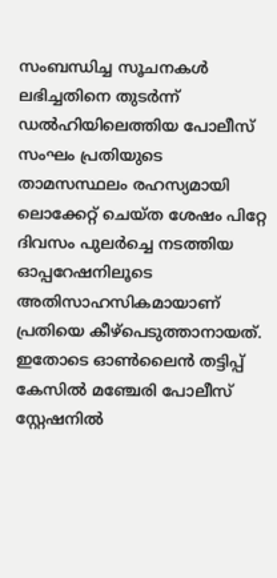സംബന്ധിച്ച സൂചനകള്‍ ലഭിച്ചതിനെ തുടര്‍ന്ന് ഡല്‍ഹിയിലെത്തിയ പോലീസ് സംഘം പ്രതിയുടെ താമസസ്ഥലം രഹസ്യമായി ലൊക്കേറ്റ് ചെയ്ത ശേഷം പിറ്റേ ദിവസം പുലര്‍ച്ചെ നടത്തിയ ഓപ്പറേഷനിലൂടെ അതിസാഹസികമായാണ് പ്രതിയെ കീഴ്‌പെടുത്താനായത്. ഇതോടെ ഓണ്‍ലൈന്‍ തട്ടിപ്പ് കേസില്‍ മഞ്ചേരി പോലീസ് സ്റ്റേഷനില്‍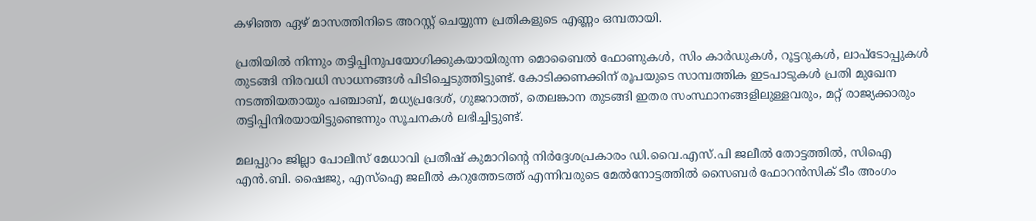കഴിഞ്ഞ ഏഴ് മാസത്തിനിടെ അറസ്റ്റ് ചെയ്യുന്ന പ്രതികളുടെ എണ്ണം ഒമ്പതായി.

പ്രതിയില്‍ നിന്നും തട്ടിപ്പിനുപയോഗിക്കുകയായിരുന്ന മൊബൈല്‍ ഫോണുകള്‍, സിം കാര്‍ഡുകള്‍, റൂട്ടറുകള്‍, ലാപ്‌ടോപ്പുകള്‍ തുടങ്ങി നിരവധി സാധനങ്ങള്‍ പിടിച്ചെടുത്തിട്ടുണ്ട്. കോടിക്കണക്കിന് രൂപയുടെ സാമ്പത്തിക ഇടപാടുകള്‍ പ്രതി മുഖേന നടത്തിയതായും പഞ്ചാബ്, മധ്യപ്രദേശ്, ഗുജറാത്ത്, തെലങ്കാന തുടങ്ങി ഇതര സംസ്ഥാനങ്ങളിലുള്ളവരും, മറ്റ് രാജ്യക്കാരും തട്ടിപ്പിനിരയായിട്ടുണ്ടെന്നും സൂചനകള്‍ ലഭിച്ചിട്ടുണ്ട്.

മലപ്പുറം ജില്ലാ പോലീസ് മേധാവി പ്രതീഷ് കുമാറിന്റെ നിര്‍ദ്ദേശപ്രകാരം ഡി.വൈ.എസ്.പി ജലീല്‍ തോട്ടത്തില്‍, സിഐ എന്‍.ബി. ഷൈജു, എസ്‌ഐ ജലീല്‍ കറുത്തേടത്ത് എന്നിവരുടെ മേല്‍നോട്ടത്തില്‍ സൈബര്‍ ഫോറന്‍സിക് ടീം അംഗം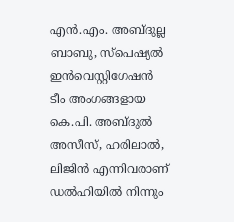എന്‍.എം. അബ്ദുല്ല ബാബു, സ്‌പെഷ്യല്‍ ഇന്‍വെസ്റ്റിഗേഷന്‍ ടീം അംഗങ്ങളായ കെ.പി. അബ്ദുല്‍ അസീസ്, ഹരിലാല്‍, ലിജിന്‍ എന്നിവരാണ് ഡല്‍ഹിയില്‍ നിന്നും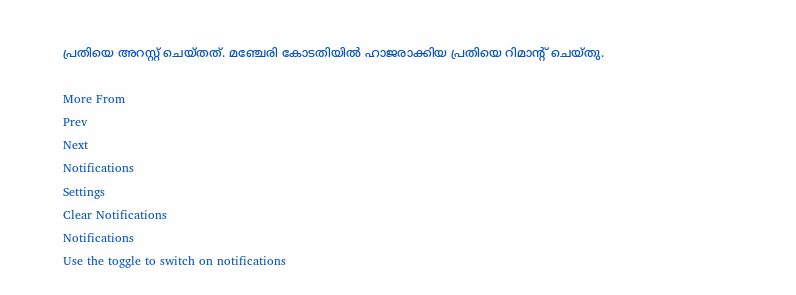പ്രതിയെ അറസ്റ്റ് ചെയ്തത്. മഞ്ചേരി കോടതിയില്‍ ഹാജരാക്കിയ പ്രതിയെ റിമാന്റ് ചെയ്തു.

More From
Prev
Next
Notifications
Settings
Clear Notifications
Notifications
Use the toggle to switch on notifications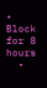• Block for 8 hours
  •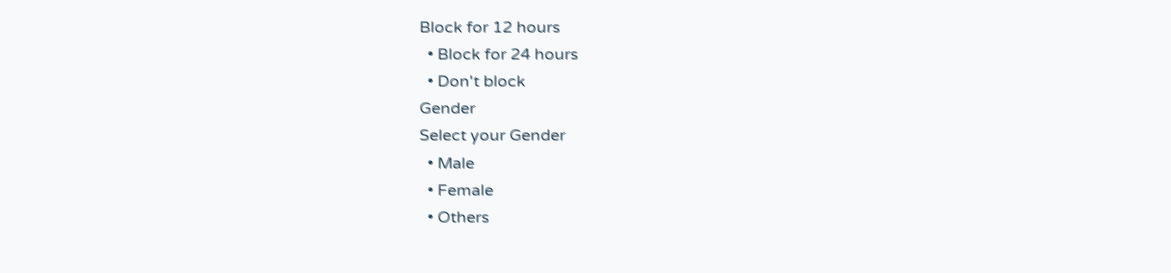Block for 12 hours
  • Block for 24 hours
  • Don't block
Gender
Select your Gender
  • Male
  • Female
  • Others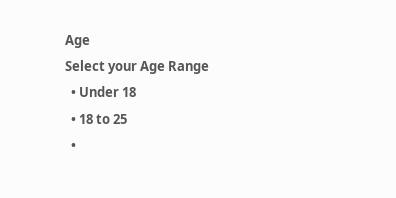Age
Select your Age Range
  • Under 18
  • 18 to 25
  •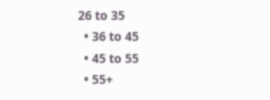26 to 35
  • 36 to 45
  • 45 to 55
  • 55+